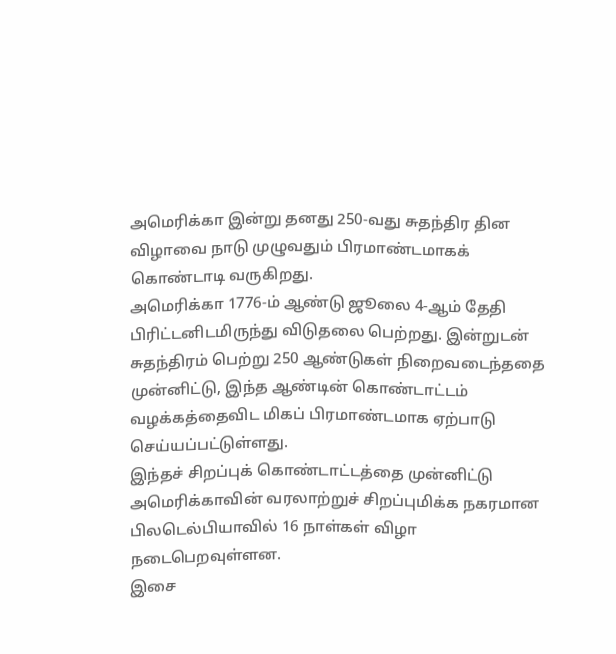அமெரிக்கா இன்று தனது 250-வது சுதந்திர தின விழாவை நாடு முழுவதும் பிரமாண்டமாகக் கொண்டாடி வருகிறது.
அமெரிக்கா 1776-ம் ஆண்டு ஜூலை 4-ஆம் தேதி பிரிட்டனிடமிருந்து விடுதலை பெற்றது. இன்றுடன் சுதந்திரம் பெற்று 250 ஆண்டுகள் நிறைவடைந்ததை முன்னிட்டு, இந்த ஆண்டின் கொண்டாட்டம் வழக்கத்தைவிட மிகப் பிரமாண்டமாக ஏற்பாடு செய்யப்பட்டுள்ளது.
இந்தச் சிறப்புக் கொண்டாட்டத்தை முன்னிட்டு அமெரிக்காவின் வரலாற்றுச் சிறப்புமிக்க நகரமான பிலடெல்பியாவில் 16 நாள்கள் விழா நடைபெறவுள்ளன.
இசை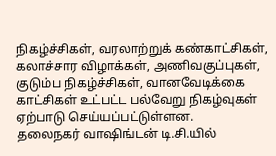நிகழ்ச்சிகள், வரலாற்றுக் கண்காட்சிகள், கலாச்சார விழாக்கள், அணிவகுப்புகள், குடும்ப நிகழ்ச்சிகள், வானவேடிக்கை காட்சிகள் உட்பட்ட பல்வேறு நிகழ்வுகள் ஏற்பாடு செய்யப்பட்டுள்ளன.
தலைநகர் வாஷிங்டன் டி.சி.யில்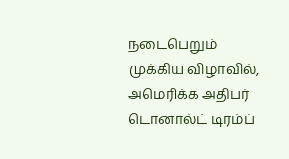நடைபெறும் முக்கிய விழாவில், அமெரிக்க அதிபர் டொனால்ட் டிரம்ப்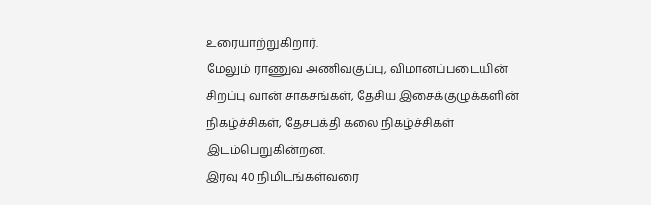உரையாற்றுகிறார்.
மேலும் ராணுவ அணிவகுப்பு, விமானப்படையின் சிறப்பு வான் சாகசங்கள், தேசிய இசைக்குழுக்களின் நிகழ்ச்சிகள், தேசபக்தி கலை நிகழ்ச்சிகள் இடம்பெறுகின்றன.
இரவு 40 நிமிடங்கள்வரை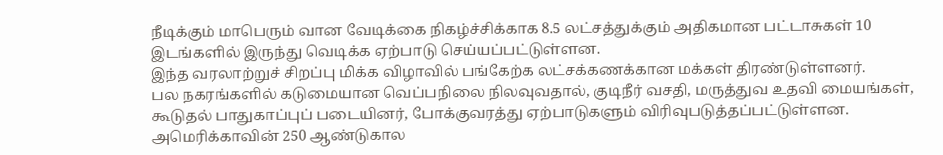நீடிக்கும் மாபெரும் வான வேடிக்கை நிகழ்ச்சிக்காக 8.5 லட்சத்துக்கும் அதிகமான பட்டாசுகள் 10 இடங்களில் இருந்து வெடிக்க ஏற்பாடு செய்யப்பட்டுள்ளன.
இந்த வரலாற்றுச் சிறப்பு மிக்க விழாவில் பங்கேற்க லட்சக்கணக்கான மக்கள் திரண்டுள்ளனர்.
பல நகரங்களில் கடுமையான வெப்பநிலை நிலவுவதால், குடிநீர் வசதி, மருத்துவ உதவி மையங்கள், கூடுதல் பாதுகாப்புப் படையினர், போக்குவரத்து ஏற்பாடுகளும் விரிவுபடுத்தப்பட்டுள்ளன.
அமெரிக்காவின் 250 ஆண்டுகால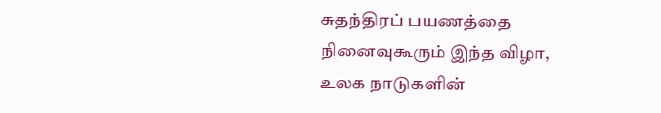சுதந்திரப் பயணத்தை நினைவுகூரும் இந்த விழா, உலக நாடுகளின்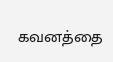கவனத்தை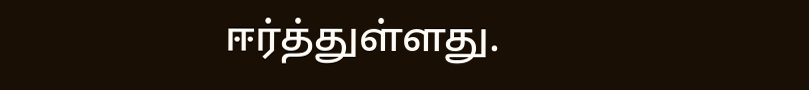ஈர்த்துள்ளது.